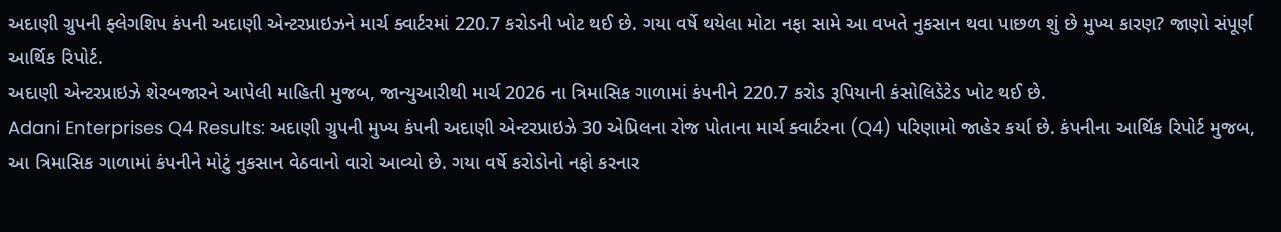અદાણી ગ્રુપની ફ્લેગશિપ કંપની અદાણી એન્ટરપ્રાઇઝને માર્ચ ક્વાર્ટરમાં 220.7 કરોડની ખોટ થઈ છે. ગયા વર્ષે થયેલા મોટા નફા સામે આ વખતે નુકસાન થવા પાછળ શું છે મુખ્ય કારણ? જાણો સંપૂર્ણ આર્થિક રિપોર્ટ.
અદાણી એન્ટરપ્રાઇઝે શેરબજારને આપેલી માહિતી મુજબ, જાન્યુઆરીથી માર્ચ 2026 ના ત્રિમાસિક ગાળામાં કંપનીને 220.7 કરોડ રૂપિયાની કંસોલિડેટેડ ખોટ થઈ છે.
Adani Enterprises Q4 Results: અદાણી ગ્રુપની મુખ્ય કંપની અદાણી એન્ટરપ્રાઇઝે 30 એપ્રિલના રોજ પોતાના માર્ચ ક્વાર્ટરના (Q4) પરિણામો જાહેર કર્યા છે. કંપનીના આર્થિક રિપોર્ટ મુજબ, આ ત્રિમાસિક ગાળામાં કંપનીને મોટું નુકસાન વેઠવાનો વારો આવ્યો છે. ગયા વર્ષે કરોડોનો નફો કરનાર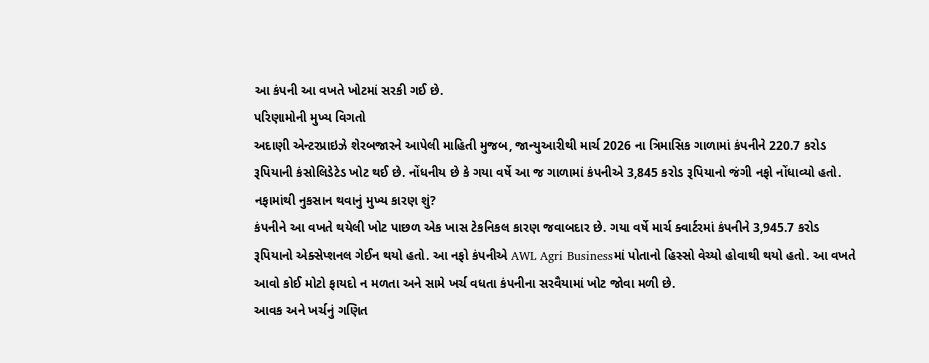આ કંપની આ વખતે ખોટમાં સરકી ગઈ છે.
પરિણામોની મુખ્ય વિગતો
અદાણી એન્ટરપ્રાઇઝે શેરબજારને આપેલી માહિતી મુજબ, જાન્યુઆરીથી માર્ચ 2026 ના ત્રિમાસિક ગાળામાં કંપનીને 220.7 કરોડ રૂપિયાની કંસોલિડેટેડ ખોટ થઈ છે. નોંધનીય છે કે ગયા વર્ષે આ જ ગાળામાં કંપનીએ 3,845 કરોડ રૂપિયાનો જંગી નફો નોંધાવ્યો હતો.
નફામાંથી નુકસાન થવાનું મુખ્ય કારણ શું?
કંપનીને આ વખતે થયેલી ખોટ પાછળ એક ખાસ ટેકનિકલ કારણ જવાબદાર છે. ગયા વર્ષે માર્ચ ક્વાર્ટરમાં કંપનીને 3,945.7 કરોડ રૂપિયાનો એક્સેપ્શનલ ગેઈન થયો હતો. આ નફો કંપનીએ AWL Agri Businessમાં પોતાનો હિસ્સો વેચ્યો હોવાથી થયો હતો. આ વખતે આવો કોઈ મોટો ફાયદો ન મળતા અને સામે ખર્ચ વધતા કંપનીના સરવૈયામાં ખોટ જોવા મળી છે.
આવક અને ખર્ચનું ગણિત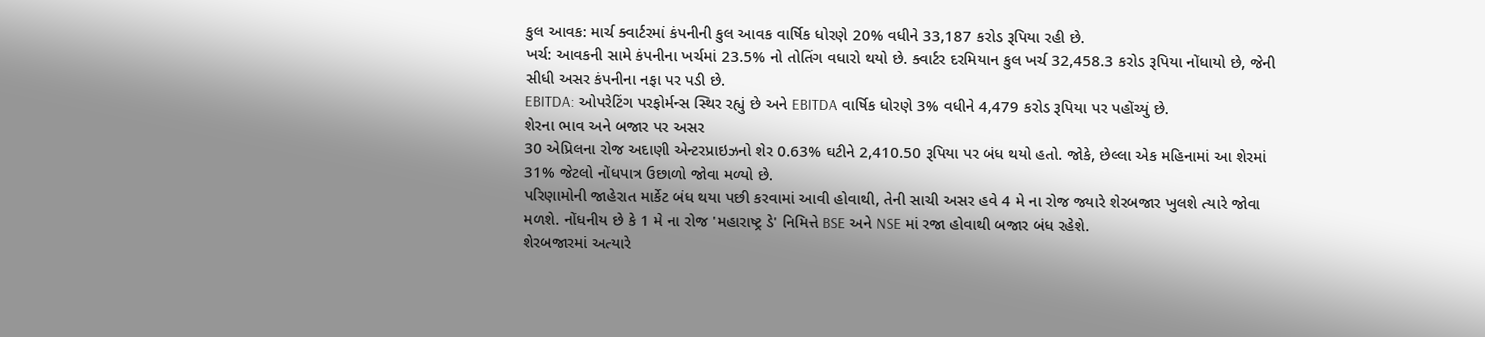કુલ આવક: માર્ચ ક્વાર્ટરમાં કંપનીની કુલ આવક વાર્ષિક ધોરણે 20% વધીને 33,187 કરોડ રૂપિયા રહી છે.
ખર્ચ: આવકની સામે કંપનીના ખર્ચમાં 23.5% નો તોતિંગ વધારો થયો છે. ક્વાર્ટર દરમિયાન કુલ ખર્ચ 32,458.3 કરોડ રૂપિયા નોંધાયો છે, જેની સીધી અસર કંપનીના નફા પર પડી છે.
EBITDA: ઓપરેટિંગ પરફોર્મન્સ સ્થિર રહ્યું છે અને EBITDA વાર્ષિક ધોરણે 3% વધીને 4,479 કરોડ રૂપિયા પર પહોંચ્યું છે.
શેરના ભાવ અને બજાર પર અસર
30 એપ્રિલના રોજ અદાણી એન્ટરપ્રાઇઝનો શેર 0.63% ઘટીને 2,410.50 રૂપિયા પર બંધ થયો હતો. જોકે, છેલ્લા એક મહિનામાં આ શેરમાં 31% જેટલો નોંધપાત્ર ઉછાળો જોવા મળ્યો છે.
પરિણામોની જાહેરાત માર્કેટ બંધ થયા પછી કરવામાં આવી હોવાથી, તેની સાચી અસર હવે 4 મે ના રોજ જ્યારે શેરબજાર ખુલશે ત્યારે જોવા મળશે. નોંધનીય છે કે 1 મે ના રોજ 'મહારાષ્ટ્ર ડે' નિમિત્તે BSE અને NSE માં રજા હોવાથી બજાર બંધ રહેશે.
શેરબજારમાં અત્યારે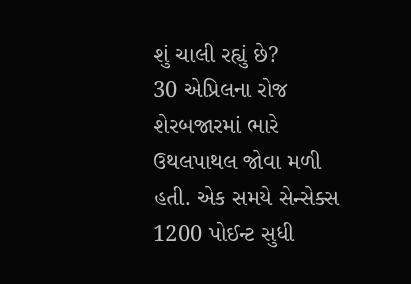શું ચાલી રહ્યું છે?
30 એપ્રિલના રોજ શેરબજારમાં ભારે ઉથલપાથલ જોવા મળી હતી. એક સમયે સેન્સેક્સ 1200 પોઈન્ટ સુધી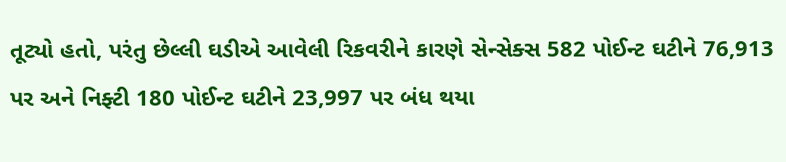તૂટ્યો હતો, પરંતુ છેલ્લી ઘડીએ આવેલી રિકવરીને કારણે સેન્સેક્સ 582 પોઈન્ટ ઘટીને 76,913 પર અને નિફ્ટી 180 પોઈન્ટ ઘટીને 23,997 પર બંધ થયા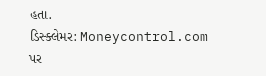હતા.
ડિસ્ક્લેમર: Moneycontrol.com પર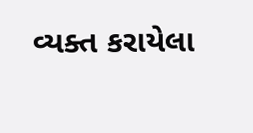વ્યક્ત કરાયેલા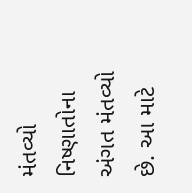મંતવ્યો નિષ્ણાતોના અંગત મંતવ્યો છે. આ માટે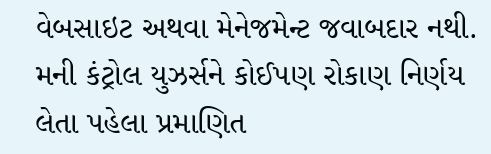વેબસાઇટ અથવા મેનેજમેન્ટ જવાબદાર નથી. મની કંટ્રોલ યુઝર્સને કોઈપણ રોકાણ નિર્ણય લેતા પહેલા પ્રમાણિત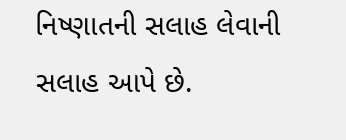નિષ્ણાતની સલાહ લેવાની સલાહ આપે છે.